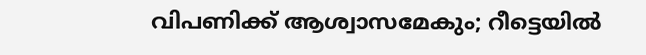വിപണിക്ക് ആശ്വാസമേകും; റീട്ടെയില്‍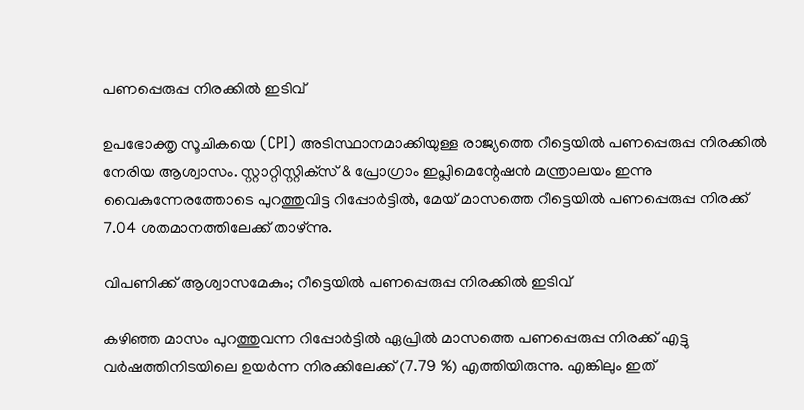പണപ്പെരുപ്പ നിരക്കില്‍ ഇടിവ്

ഉപഭോക്തൃ സൂചികയെ (CPI) അടിസ്ഥാനമാക്കിയുള്ള രാജ്യത്തെ റീട്ടെയില്‍ പണപ്പെരുപ്പ നിരക്കില്‍ നേരിയ ആശ്വാസം. സ്റ്റാറ്റിസ്റ്റിക്‌സ് & പ്രോഗ്രാം ഇപ്ലിമെന്റേഷന്‍ മന്ത്രാലയം ഇന്നു വൈകുന്നേരത്തോടെ പുറത്തുവിട്ട റിപ്പോര്‍ട്ടില്‍, മേയ് മാസത്തെ റീട്ടെയില്‍ പണപ്പെരുപ്പ നിരക്ക് 7.04 ശതമാനത്തിലേക്ക് താഴ്ന്നു.

വിപണിക്ക് ആശ്വാസമേകും; റീട്ടെയില്‍ പണപ്പെരുപ്പ നിരക്കില്‍ ഇടിവ്

കഴിഞ്ഞ മാസം പുറത്തുവന്ന റിപ്പോര്‍ട്ടില്‍ ഏപ്രില്‍ മാസത്തെ പണപ്പെരുപ്പ നിരക്ക് എട്ടു വര്‍ഷത്തിനിടയിലെ ഉയര്‍ന്ന നിരക്കിലേക്ക് (7.79 %) എത്തിയിരുന്നു. എങ്കിലും ഇത്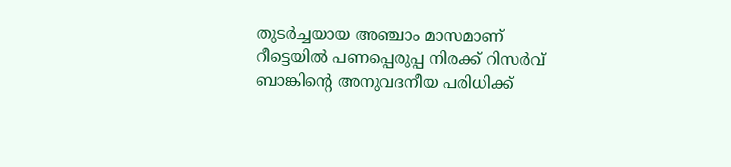തുടര്‍ച്ചയായ അഞ്ചാം മാസമാണ് റീട്ടെയില്‍ പണപ്പെരുപ്പ നിരക്ക് റിസര്‍വ് ബാങ്കിന്റെ അനുവദനീയ പരിധിക്ക്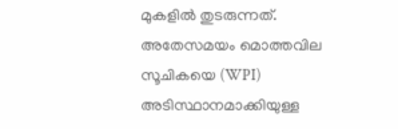മുകളില്‍ തുടരുന്നത്. അതേസമയം മൊത്തവില സൂചികയെ (WPI) അടിസ്ഥാനമാക്കിയുള്ള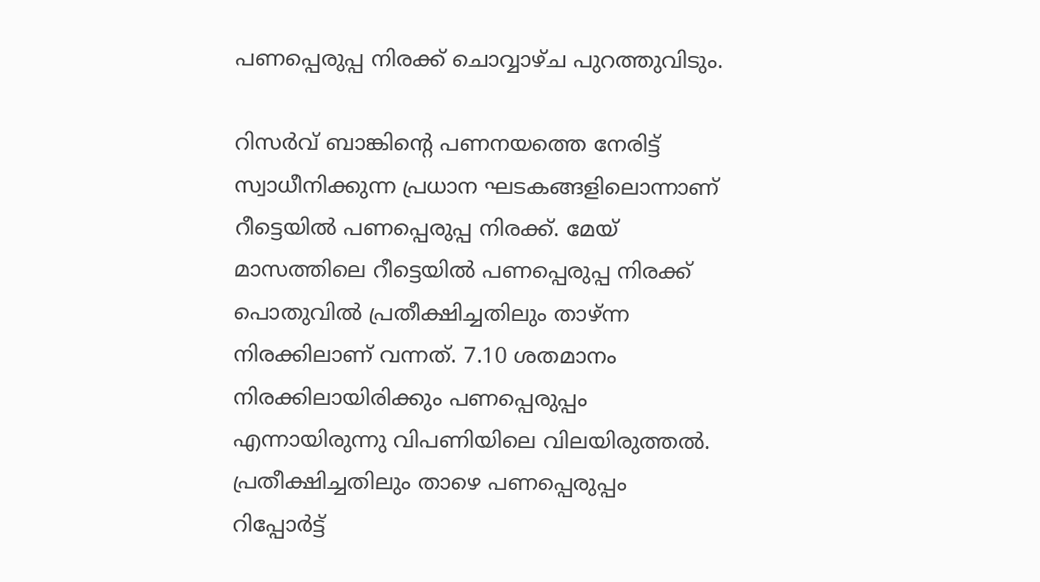പണപ്പെരുപ്പ നിരക്ക് ചൊവ്വാഴ്ച പുറത്തുവിടും.

റിസര്‍വ് ബാങ്കിന്റെ പണനയത്തെ നേരിട്ട് സ്വാധീനിക്കുന്ന പ്രധാന ഘടകങ്ങളിലൊന്നാണ് റീട്ടെയില്‍ പണപ്പെരുപ്പ നിരക്ക്. മേയ് മാസത്തിലെ റീട്ടെയില്‍ പണപ്പെരുപ്പ നിരക്ക് പൊതുവില്‍ പ്രതീക്ഷിച്ചതിലും താഴ്ന്ന നിരക്കിലാണ് വന്നത്. 7.10 ശതമാനം നിരക്കിലായിരിക്കും പണപ്പെരുപ്പം എന്നായിരുന്നു വിപണിയിലെ വിലയിരുത്തല്‍. പ്രതീക്ഷിച്ചതിലും താഴെ പണപ്പെരുപ്പം റിപ്പോര്‍ട്ട്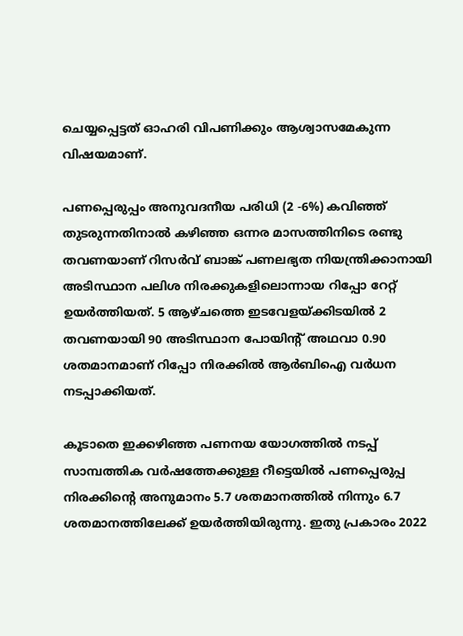ചെയ്യപ്പെട്ടത് ഓഹരി വിപണിക്കും ആശ്വാസമേകുന്ന വിഷയമാണ്.

പണപ്പെരുപ്പം അനുവദനീയ പരിധി (2 -6%) കവിഞ്ഞ് തുടരുന്നതിനാല്‍ കഴിഞ്ഞ ഒന്നര മാസത്തിനിടെ രണ്ടു തവണയാണ് റിസര്‍വ് ബാങ്ക് പണലഭ്യത നിയന്ത്രിക്കാനായി അടിസ്ഥാന പലിശ നിരക്കുകളിലൊന്നായ റിപ്പോ റേറ്റ് ഉയര്‍ത്തിയത്. 5 ആഴ്ചത്തെ ഇടവേളയ്ക്കിടയില്‍ 2 തവണയായി 90 അടിസ്ഥാന പോയിന്റ് അഥവാ 0.90 ശതമാനമാണ് റിപ്പോ നിരക്കില്‍ ആര്‍ബിഐ വര്‍ധന നടപ്പാക്കിയത്.

കൂടാതെ ഇക്കഴിഞ്ഞ പണനയ യോഗത്തില്‍ നടപ്പ് സാമ്പത്തിക വര്‍ഷത്തേക്കുള്ള റീട്ടെയില്‍ പണപ്പെരുപ്പ നിരക്കിന്റെ അനുമാനം 5.7 ശതമാനത്തിൽ നിന്നും 6.7 ശതമാനത്തിലേക്ക് ഉയര്‍ത്തിയിരുന്നു. ഇതു പ്രകാരം 2022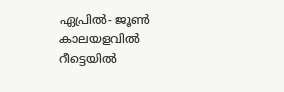ഏപ്രില്‍- ജൂണ്‍ കാലയളവില്‍ റീട്ടെയില്‍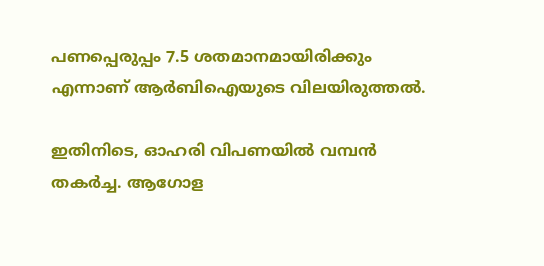പണപ്പെരുപ്പം 7.5 ശതമാനമായിരിക്കും എന്നാണ് ആര്‍ബിഐയുടെ വിലയിരുത്തല്‍.

ഇതിനിടെ, ഓഹരി വിപണയില്‍ വമ്പന്‍ തകര്‍ച്ച. ആഗോള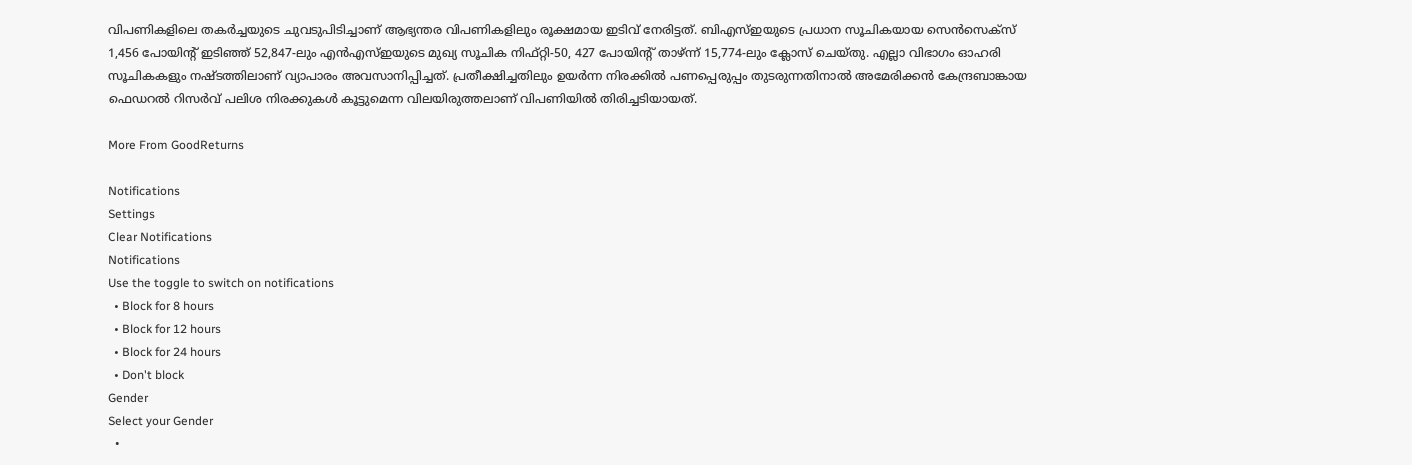വിപണികളിലെ തകര്‍ച്ചയുടെ ചുവടുപിടിച്ചാണ് ആഭ്യന്തര വിപണികളിലും രൂക്ഷമായ ഇടിവ് നേരിട്ടത്. ബിഎസ്ഇയുടെ പ്രധാന സൂചികയായ സെന്‍സെക്‌സ് 1,456 പോയിന്റ് ഇടിഞ്ഞ് 52,847-ലും എന്‍എസ്ഇയുടെ മുഖ്യ സൂചിക നിഫ്റ്റി-50, 427 പോയിന്റ് താഴ്ന്ന് 15,774-ലും ക്ലോസ് ചെയ്തു. എല്ലാ വിഭാഗം ഓഹരി സൂചികകളും നഷ്ടത്തിലാണ് വ്യാപാരം അവസാനിപ്പിച്ചത്. പ്രതീക്ഷിച്ചതിലും ഉയര്‍ന്ന നിരക്കില്‍ പണപ്പെരുപ്പം തുടരുന്നതിനാല്‍ അമേരിക്കന്‍ കേന്ദ്രബാങ്കായ ഫെഡറല്‍ റിസര്‍വ് പലിശ നിരക്കുകള്‍ കൂട്ടുമെന്ന വിലയിരുത്തലാണ് വിപണിയില്‍ തിരിച്ചടിയായത്.

More From GoodReturns

Notifications
Settings
Clear Notifications
Notifications
Use the toggle to switch on notifications
  • Block for 8 hours
  • Block for 12 hours
  • Block for 24 hours
  • Don't block
Gender
Select your Gender
  •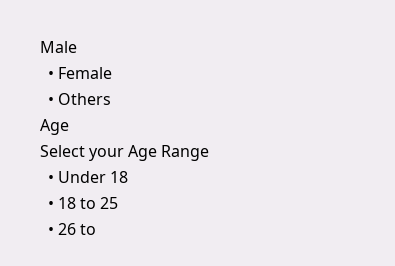Male
  • Female
  • Others
Age
Select your Age Range
  • Under 18
  • 18 to 25
  • 26 to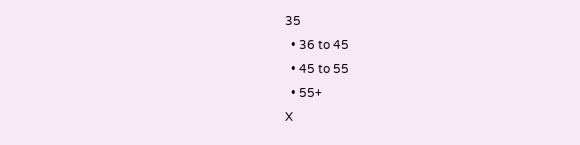35
  • 36 to 45
  • 45 to 55
  • 55+
X